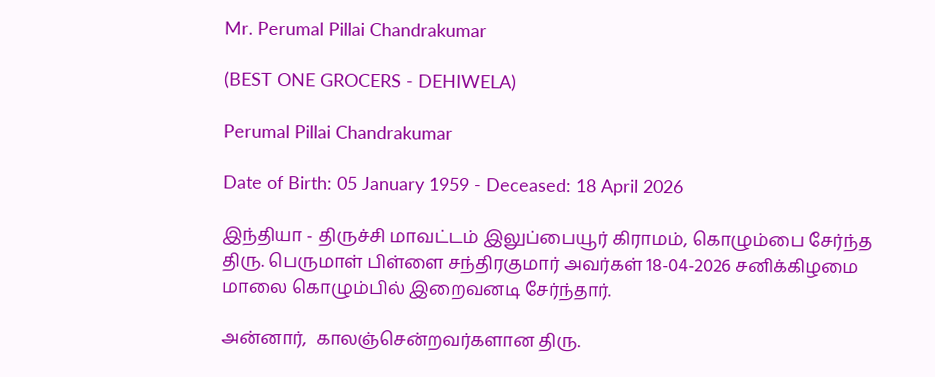Mr. Perumal Pillai Chandrakumar

(BEST ONE GROCERS - DEHIWELA)

Perumal Pillai Chandrakumar

Date of Birth: 05 January 1959 - Deceased: 18 April 2026

இந்தியா - திருச்சி மாவட்டம் இலுப்பையூர் கிராமம், கொழும்பை சேர்ந்த திரு. பெருமாள் பிள்ளை சந்திரகுமார் அவர்கள் 18-04-2026 சனிக்கிழமை மாலை கொழும்பில் இறைவனடி சேர்ந்தார்.

அன்னார்,  காலஞ்சென்றவர்களான திரு.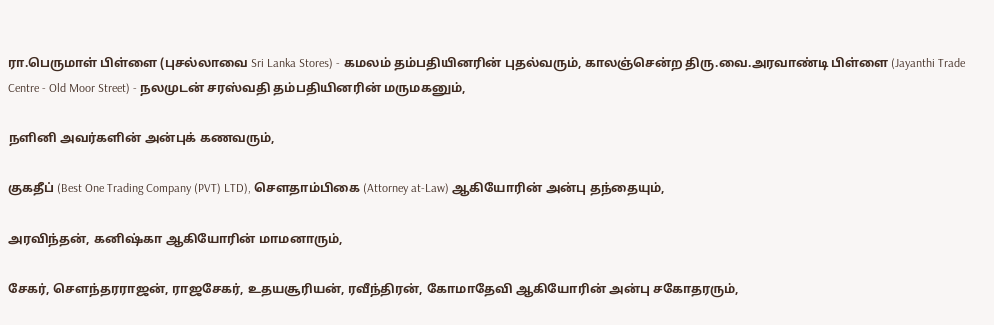ரா.பெருமாள் பிள்ளை (புசல்லாவை Sri Lanka Stores) - கமலம் தம்பதியினரின் புதல்வரும், காலஞ்சென்ற திரு.வை.அரவாண்டி பிள்ளை (Jayanthi Trade Centre - Old Moor Street) - நலமுடன் சரஸ்வதி தம்பதியினரின் மருமகனும்,

நளினி அவர்களின் அன்புக் கணவரும்,

குகதீப் (Best One Trading Company (PVT) LTD), சௌதாம்பிகை (Attorney at-Law) ஆகியோரின் அன்பு தந்தையும்,

அரவிந்தன், கனிஷ்கா ஆகியோரின் மாமனாரும்,

சேகர், சௌந்தரராஜன், ராஜசேகர், உதயசூரியன், ரவீந்திரன், கோமாதேவி ஆகியோரின் அன்பு சகோதரரும்,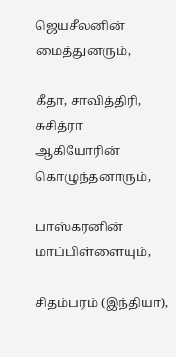ஜெயசீலனின் மைத்துனரும்,

கீதா, சாவித்திரி, சுசித்ரா ஆகியோரின் கொழுந்தனாரும்,

பாஸ்கரனின் மாப்பிள்ளையும்,

சிதம்பரம் (இந்தியா),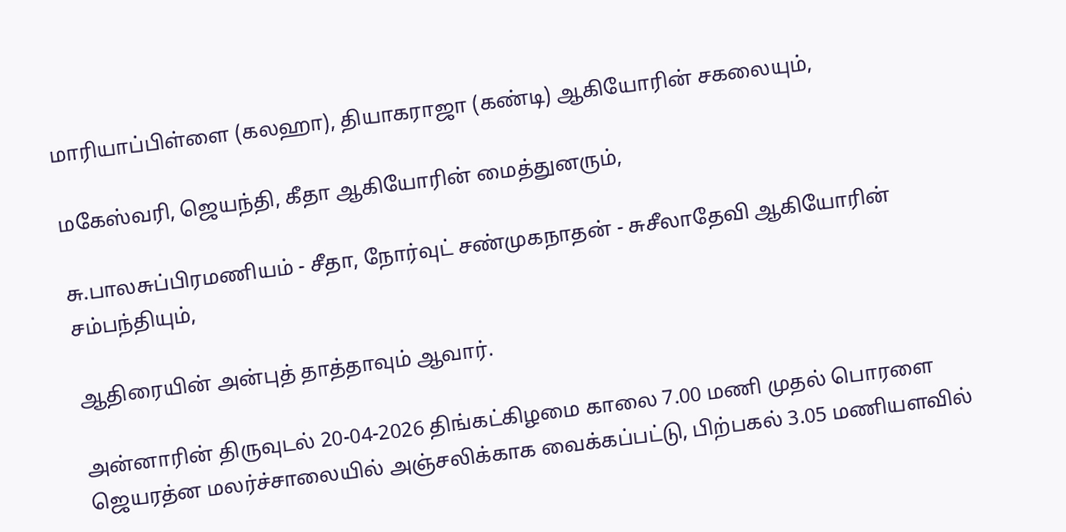மாரியாப்பிள்ளை (கலஹா), தியாகராஜா (கண்டி) ஆகியோரின் சகலையும்,

மகேஸ்வரி, ஜெயந்தி, கீதா ஆகியோரின் மைத்துனரும்,

சு.பாலசுப்பிரமணியம் - சீதா, நோர்வுட் சண்முகநாதன் - சுசீலாதேவி ஆகியோரின் சம்பந்தியும்,

ஆதிரையின் அன்புத் தாத்தாவும் ஆவார்.

அன்னாரின் திருவுடல் 20-04-2026 திங்கட்கிழமை காலை 7.00 மணி முதல் பொரளை ஜெயரத்ன மலர்ச்சாலையில் அஞ்சலிக்காக வைக்கப்பட்டு, பிற்பகல் 3.05 மணியளவில்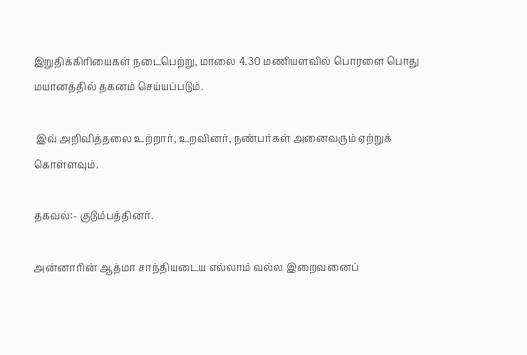இறுதிக்கிரியைகள் நடைபெற்று, மாலை 4.30 மணியளவில் பொரளை பொது மயானத்தில் தகனம் செய்யப்படும்.

 இவ் அறிவித்தலை உற்றார், உறவினர், நண்பர்கள் அனைவரும் ஏற்றுக் கொள்ளவும்.

தகவல்:- குடும்பத்தினர்.

அன்னாரின் ஆத்மா சாந்தியடைய எல்லாம் வல்ல இறைவனைப்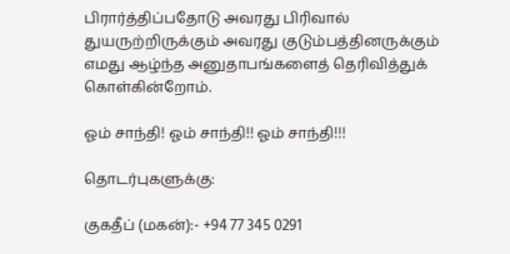பிரார்த்திப்பதோடு அவரது பிரிவால் துயருற்றிருக்கும் அவரது குடும்பத்தினருக்கும் எமது ஆழ்ந்த அனுதாபங்களைத் தெரிவித்துக் கொள்கின்றோம்.

ஓம் சாந்தி! ஓம் சாந்தி!! ஓம் சாந்தி!!!

தொடர்புகளுக்கு:

குகதீப் (மகன்):- +94 77 345 0291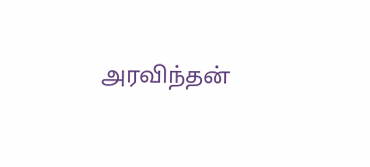அரவிந்தன்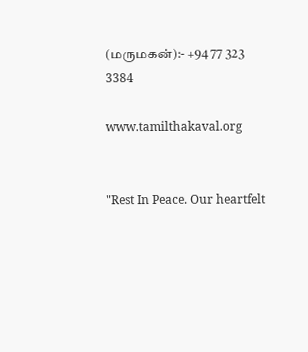(மருமகன்):- +94 77 323 3384

www.tamilthakaval.org


"Rest In Peace. Our heartfelt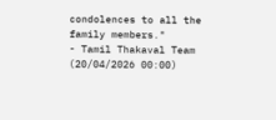condolences to all the family members."
- Tamil Thakaval Team (20/04/2026 00:00)